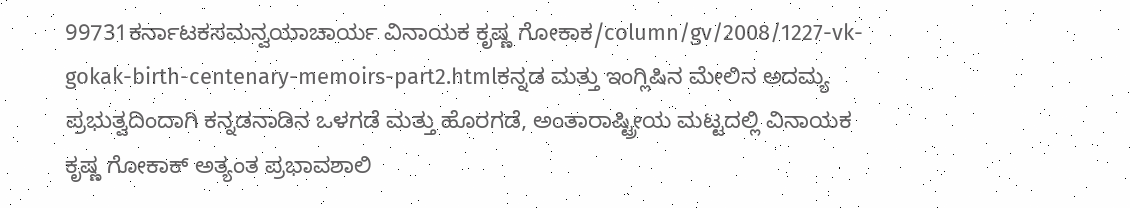99731ಕರ್ನಾಟಕಸಮನ್ವಯಾಚಾರ್ಯ ವಿನಾಯಕ ಕೃಷ್ಣ ಗೋಕಾಕ/column/gv/2008/1227-vk-gokak-birth-centenary-memoirs-part2.htmlಕನ್ನಡ ಮತ್ತು ಇಂಗ್ಲಿಷಿನ ಮೇಲಿನ ಅದಮ್ಯ ಪ್ರಭುತ್ವದಿಂದಾಗಿ ಕನ್ನಡನಾಡಿನ ಒಳಗಡೆ ಮತ್ತು ಹೊರಗಡೆ, ಅಂತಾರಾಷ್ಟ್ರೀಯ ಮಟ್ಟದಲ್ಲಿ ವಿನಾಯಕ ಕೃಷ್ಣ ಗೋಕಾಕ್ ಅತ್ಯಂತ ಪ್ರಭಾವಶಾಲಿ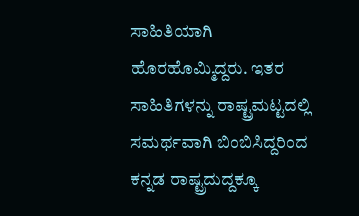ಸಾಹಿತಿಯಾಗಿ ಹೊರಹೊಮ್ಮಿದ್ದರು. ಇತರ ಸಾಹಿತಿಗಳನ್ನು ರಾಷ್ಟ್ರಮಟ್ಟದಲ್ಲಿ ಸಮರ್ಥವಾಗಿ ಬಿಂಬಿಸಿದ್ದರಿಂದ ಕನ್ನಡ ರಾಷ್ಟ್ರದುದ್ದಕ್ಕೂ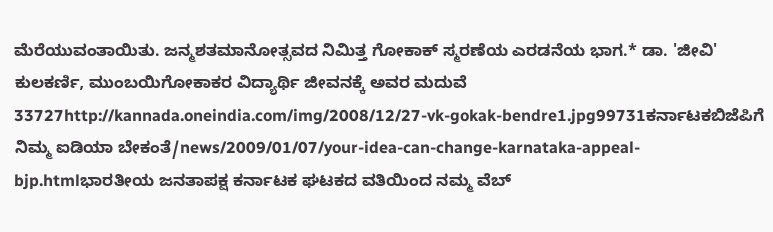ಮೆರೆಯುವಂತಾಯಿತು. ಜನ್ಮಶತಮಾನೋತ್ಸವದ ನಿಮಿತ್ತ ಗೋಕಾಕ್ ಸ್ಮರಣೆಯ ಎರಡನೆಯ ಭಾಗ.* ಡಾ. 'ಜೀವಿ' ಕುಲಕರ್ಣಿ, ಮುಂಬಯಿಗೋಕಾಕರ ವಿದ್ಯಾರ್ಥಿ ಜೀವನಕ್ಕೆ ಅವರ ಮದುವೆ 33727http://kannada.oneindia.com/img/2008/12/27-vk-gokak-bendre1.jpg99731ಕರ್ನಾಟಕಬಿಜೆಪಿಗೆ ನಿಮ್ಮ ಐಡಿಯಾ ಬೇಕಂತೆ/news/2009/01/07/your-idea-can-change-karnataka-appeal-bjp.htmlಭಾರತೀಯ ಜನತಾಪಕ್ಷ ಕರ್ನಾಟಕ ಘಟಕದ ವತಿಯಿಂದ ನಮ್ಮ ವೆಬ್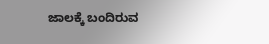ಜಾಲಕ್ಕೆ ಬಂದಿರುವ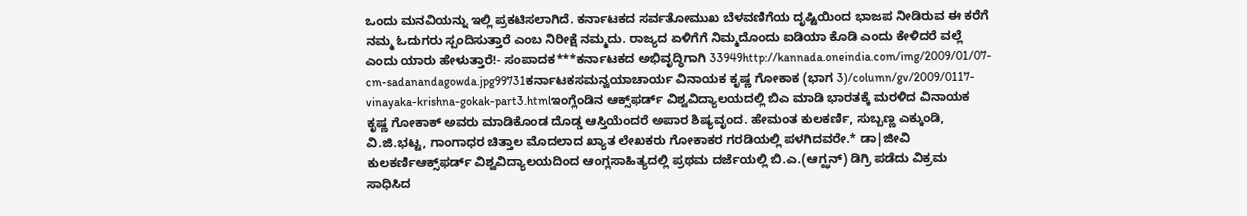ಒಂದು ಮನವಿಯನ್ನು ಇಲ್ಲಿ ಪ್ರಕಟಿಸಲಾಗಿದೆ. ಕರ್ನಾಟಕದ ಸರ್ವತೋಮುಖ ಬೆಳವಣಿಗೆಯ ದೃಷ್ಟಿಯಿಂದ ಭಾಜಪ ನೀಡಿರುವ ಈ ಕರೆಗೆ ನಮ್ಮ ಓದುಗರು ಸ್ಪಂದಿಸುತ್ತಾರೆ ಎಂಬ ನಿರೀಕ್ಷೆ ನಮ್ಮದು. ರಾಜ್ಯದ ಏಳಿಗೆಗೆ ನಿಮ್ಮದೊಂದು ಐಡಿಯಾ ಕೊಡಿ ಎಂದು ಕೇಳಿದರೆ ವಲ್ಲೆ ಎಂದು ಯಾರು ಹೇಳುತ್ತಾರೆ!- ಸಂಪಾದಕ***ಕರ್ನಾಟಕದ ಅಭಿವೃದ್ಧಿಗಾಗಿ 33949http://kannada.oneindia.com/img/2009/01/07-cm-sadanandagowda.jpg99731ಕರ್ನಾಟಕಸಮನ್ವಯಾಚಾರ್ಯ ವಿನಾಯಕ ಕೃಷ್ಣ ಗೋಕಾಕ (ಭಾಗ 3)/column/gv/2009/0117-vinayaka-krishna-gokak-part3.htmlಇಂಗ್ಲೆಂಡಿನ ಆಕ್ಸ್‌ಫರ್ಡ್ ವಿಶ್ವವಿದ್ಯಾಲಯದಲ್ಲಿ ಬಿಎ ಮಾಡಿ ಭಾರತಕ್ಕೆ ಮರಳಿದ ವಿನಾಯಕ ಕೃಷ್ಣ ಗೋಕಾಕ್ ಅವರು ಮಾಡಿಕೊಂಡ ದೊಡ್ಡ ಆಸ್ತಿಯೆಂದರೆ ಅಪಾರ ಶಿಷ್ಯವೃಂದ. ಹೇಮಂತ ಕುಲಕರ್ಣಿ, ಸುಬ್ಬಣ್ಣ ಎಕ್ಕುಂಡಿ, ವಿ.ಜಿ.ಭಟ್ಟ, ಗಾಂಗಾಧರ ಚಿತ್ತಾಲ ಮೊದಲಾದ ಖ್ಯಾತ ಲೇಖಕರು ಗೋಕಾಕರ ಗರಡಿಯಲ್ಲಿ ಪಳಗಿದವರೇ.* ಡಾ|ಜೀವಿ ಕುಲಕರ್ಣಿಆಕ್ಸ್‌ಫರ್ಡ್ ವಿಶ್ವವಿದ್ಯಾಲಯದಿಂದ ಆಂಗ್ಲಸಾಹಿತ್ಯದಲ್ಲಿ ಪ್ರಥಮ ದರ್ಜೆಯಲ್ಲಿ ಬಿ.ಎ.(ಆಗ್ಝನ್) ಡಿಗ್ರಿ ಪಡೆದು ವಿಕ್ರಮ ಸಾಧಿಸಿದ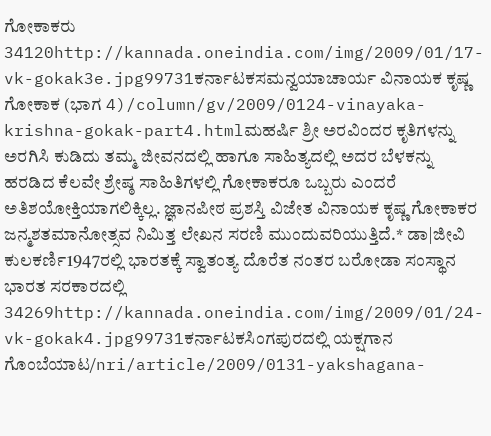ಗೋಕಾಕರು 34120http://kannada.oneindia.com/img/2009/01/17-vk-gokak3e.jpg99731ಕರ್ನಾಟಕಸಮನ್ವಯಾಚಾರ್ಯ ವಿನಾಯಕ ಕೃಷ್ಣ ಗೋಕಾಕ (ಭಾಗ 4)/column/gv/2009/0124-vinayaka-krishna-gokak-part4.htmlಮಹರ್ಷಿ ಶ್ರೀ ಅರವಿಂದರ ಕೃತಿಗಳನ್ನು ಅರಗಿಸಿ ಕುಡಿದು ತಮ್ಮ ಜೀವನದಲ್ಲಿ ಹಾಗೂ ಸಾಹಿತ್ಯದಲ್ಲಿ ಅದರ ಬೆಳಕನ್ನು ಹರಡಿದ ಕೆಲವೇ ಶ್ರೇಷ್ಠ ಸಾಹಿತಿಗಳಲ್ಲಿ ಗೋಕಾಕರೂ ಒಬ್ಬರು ಎಂದರೆ ಅತಿಶಯೋಕ್ತಿಯಾಗಲಿಕ್ಕಿಲ್ಲ. ಜ್ಞಾನಪೀಠ ಪ್ರಶಸ್ತಿ ವಿಜೇತ ವಿನಾಯಕ ಕೃಷ್ಣ ಗೋಕಾಕರ ಜನ್ಮಶತಮಾನೋತ್ಸವ ನಿಮಿತ್ತ ಲೇಖನ ಸರಣಿ ಮುಂದುವರಿಯುತ್ತಿದೆ.* ಡಾ|ಜೀವಿ ಕುಲಕರ್ಣಿ1947ರಲ್ಲಿ ಭಾರತಕ್ಕೆ ಸ್ವಾತಂತ್ಯ ದೊರೆತ ನಂತರ ಬರೋಡಾ ಸಂಸ್ಥಾನ ಭಾರತ ಸರಕಾರದಲ್ಲಿ 34269http://kannada.oneindia.com/img/2009/01/24-vk-gokak4.jpg99731ಕರ್ನಾಟಕಸಿಂಗಪುರದಲ್ಲಿ ಯಕ್ಷಗಾನ ಗೊಂಬೆಯಾಟ/nri/article/2009/0131-yakshagana-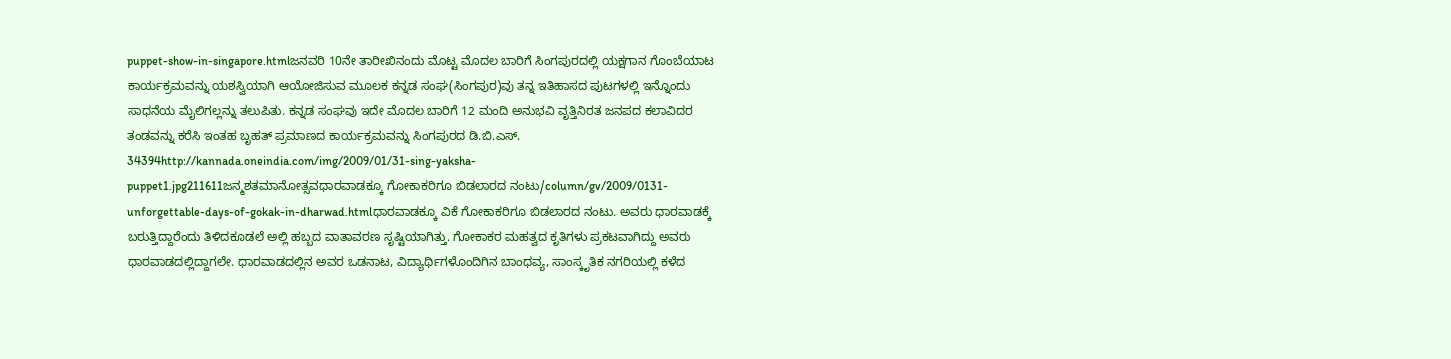puppet-show-in-singapore.htmlಜನವರಿ 10ನೇ ತಾರೀಖಿನಂದು ಮೊಟ್ಟ ಮೊದಲ ಬಾರಿಗೆ ಸಿಂಗಪುರದಲ್ಲಿ ಯಕ್ಷಗಾನ ಗೊಂಬೆಯಾಟ ಕಾರ್ಯಕ್ರಮವನ್ನು ಯಶಸ್ವಿಯಾಗಿ ಆಯೋಜಿಸುವ ಮೂಲಕ ಕನ್ನಡ ಸಂಘ(ಸಿಂಗಪುರ)ವು ತನ್ನ ಇತಿಹಾಸದ ಪುಟಗಳಲ್ಲಿ ಇನ್ನೊಂದು ಸಾಧನೆಯ ಮೈಲಿಗಲ್ಲನ್ನು ತಲುಪಿತು. ಕನ್ನಡ ಸಂಘವು ಇದೇ ಮೊದಲ ಬಾರಿಗೆ 12 ಮಂದಿ ಅನುಭವಿ ವೃತ್ತಿನಿರತ ಜನಪದ ಕಲಾವಿದರ ತಂಡವನ್ನು ಕರೆಸಿ ಇಂತಹ ಬೃಹತ್ ಪ್ರಮಾಣದ ಕಾರ್ಯಕ್ರಮವನ್ನು ಸಿಂಗಪುರದ ಡಿ.ಬಿ.ಎಸ್. 34394http://kannada.oneindia.com/img/2009/01/31-sing-yaksha-puppet1.jpg211611ಜನ್ಮಶತಮಾನೋತ್ಸವಧಾರವಾಡಕ್ಕೂ ಗೋಕಾಕರಿಗೂ ಬಿಡಲಾರದ ನಂಟು/column/gv/2009/0131-unforgettable-days-of-gokak-in-dharwad.htmlಧಾರವಾಡಕ್ಕೂ ವಿಕೆ ಗೋಕಾಕರಿಗೂ ಬಿಡಲಾರದ ನಂಟು. ಅವರು ಧಾರವಾಡಕ್ಕೆ ಬರುತ್ತಿದ್ದಾರೆಂದು ತಿಳಿದಕೂಡಲೆ ಅಲ್ಲಿ ಹಬ್ಬದ ವಾತಾವರಣ ಸೃಷ್ಟಿಯಾಗಿತ್ತು. ಗೋಕಾಕರ ಮಹತ್ವದ ಕೃತಿಗಳು ಪ್ರಕಟವಾಗಿದ್ದು ಅವರು ಧಾರವಾಡದಲ್ಲಿದ್ದಾಗಲೇ. ಧಾರವಾಡದಲ್ಲಿನ ಅವರ ಒಡನಾಟ, ವಿದ್ಯಾರ್ಥಿಗಳೊಂದಿಗಿನ ಬಾಂಧವ್ಯ, ಸಾಂಸ್ಕೃತಿಕ ನಗರಿಯಲ್ಲಿ ಕಳೆದ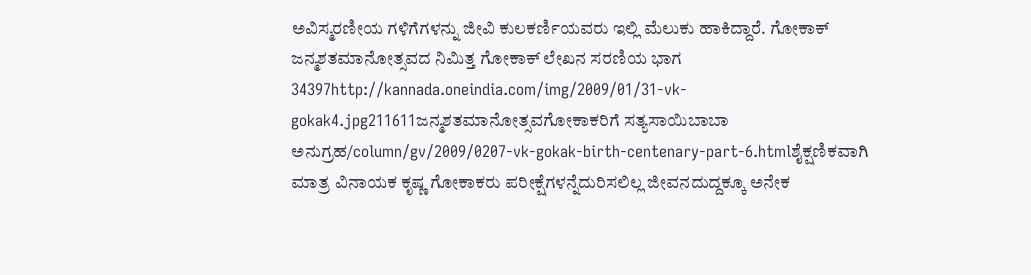ಅವಿಸ್ಮರಣೀಯ ಗಳಿಗೆಗಳನ್ನು ಜೀವಿ ಕುಲಕರ್ಣಿಯವರು ಇಲ್ಲಿ ಮೆಲುಕು ಹಾಕಿದ್ದಾರೆ. ಗೋಕಾಕ್ ಜನ್ಮಶತಮಾನೋತ್ಸವದ ನಿಮಿತ್ತ ಗೋಕಾಕ್ ಲೇಖನ ಸರಣಿಯ ಭಾಗ 34397http://kannada.oneindia.com/img/2009/01/31-vk-gokak4.jpg211611ಜನ್ಮಶತಮಾನೋತ್ಸವಗೋಕಾಕರಿಗೆ ಸತ್ಯಸಾಯಿಬಾಬಾ ಅನುಗ್ರಹ/column/gv/2009/0207-vk-gokak-birth-centenary-part-6.htmlಶೈಕ್ಷಣಿಕವಾಗಿ ಮಾತ್ರ ವಿನಾಯಕ ಕೃಷ್ಣ ಗೋಕಾಕರು ಪರೀಕ್ಷೆಗಳನ್ನೆದುರಿಸಲಿಲ್ಲ ಜೀವನದುದ್ದಕ್ಕೂ ಅನೇಕ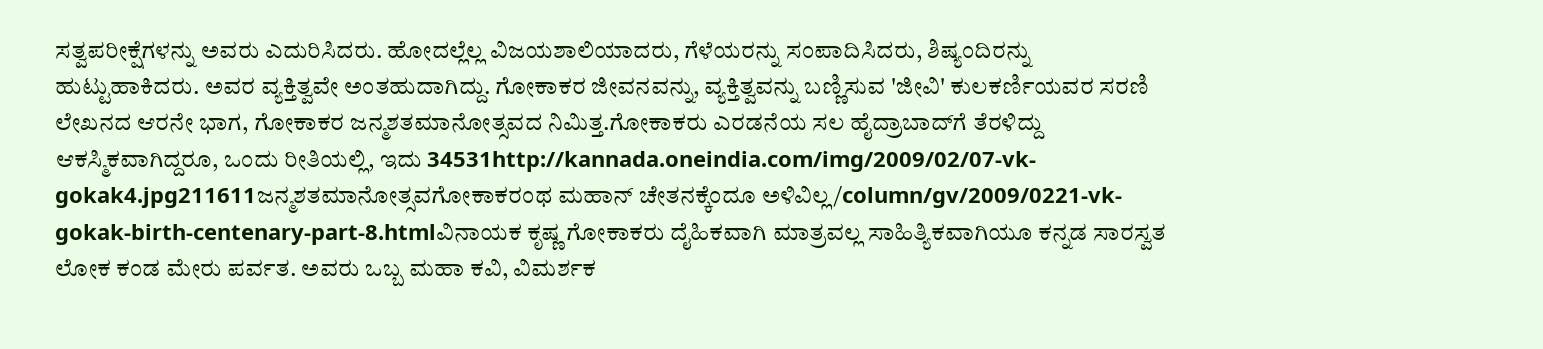ಸತ್ವಪರೀಕ್ಷೆಗಳನ್ನು ಅವರು ಎದುರಿಸಿದರು. ಹೋದಲ್ಲೆಲ್ಲ ವಿಜಯಶಾಲಿಯಾದರು, ಗೆಳೆಯರನ್ನು ಸಂಪಾದಿಸಿದರು, ಶಿಷ್ಯಂದಿರನ್ನು ಹುಟ್ಟುಹಾಕಿದರು. ಅವರ ವ್ಯಕ್ತಿತ್ವವೇ ಅಂತಹುದಾಗಿದ್ದು. ಗೋಕಾಕರ ಜೀವನವನ್ನು, ವ್ಯಕ್ತಿತ್ವವನ್ನು ಬಣ್ಣಿಸುವ 'ಜೀವಿ' ಕುಲಕರ್ಣಿಯವರ ಸರಣಿ ಲೇಖನದ ಆರನೇ ಭಾಗ, ಗೋಕಾಕರ ಜನ್ಮಶತಮಾನೋತ್ಸವದ ನಿಮಿತ್ತ.ಗೋಕಾಕರು ಎರಡನೆಯ ಸಲ ಹೈದ್ರಾಬಾದ್‌ಗೆ ತೆರಳಿದ್ದು ಆಕಸ್ಮಿಕವಾಗಿದ್ದರೂ, ಒಂದು ರೀತಿಯಲ್ಲಿ, ಇದು 34531http://kannada.oneindia.com/img/2009/02/07-vk-gokak4.jpg211611ಜನ್ಮಶತಮಾನೋತ್ಸವಗೋಕಾಕರಂಥ ಮಹಾನ್ ಚೇತನಕ್ಕೆಂದೂ ಅಳಿವಿಲ್ಲ/column/gv/2009/0221-vk-gokak-birth-centenary-part-8.htmlವಿನಾಯಕ ಕೃಷ್ಣ ಗೋಕಾಕರು ದೈಹಿಕವಾಗಿ ಮಾತ್ರವಲ್ಲ ಸಾಹಿತ್ಯಿಕವಾಗಿಯೂ ಕನ್ನಡ ಸಾರಸ್ವತ ಲೋಕ ಕಂಡ ಮೇರು ಪರ್ವತ. ಅವರು ಒಬ್ಬ ಮಹಾ ಕವಿ, ವಿಮರ್ಶಕ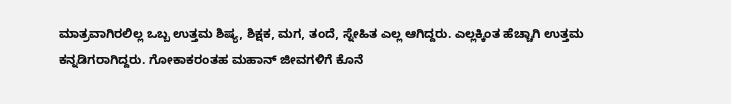ಮಾತ್ರವಾಗಿರಲಿಲ್ಲ ಒಬ್ಬ ಉತ್ತಮ ಶಿಷ್ಯ, ಶಿಕ್ಷಕ, ಮಗ, ತಂದೆ, ಸ್ನೇಹಿತ ಎಲ್ಲ ಆಗಿದ್ದರು. ಎಲ್ಲಕ್ಕಿಂತ ಹೆಚ್ಚಾಗಿ ಉತ್ತಮ ಕನ್ನಡಿಗರಾಗಿದ್ದರು. ಗೋಕಾಕರಂತಹ ಮಹಾನ್ ಜೀವಗಳಿಗೆ ಕೊನೆ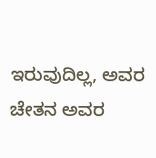ಇರುವುದಿಲ್ಲ, ಅವರ ಚೇತನ ಅವರ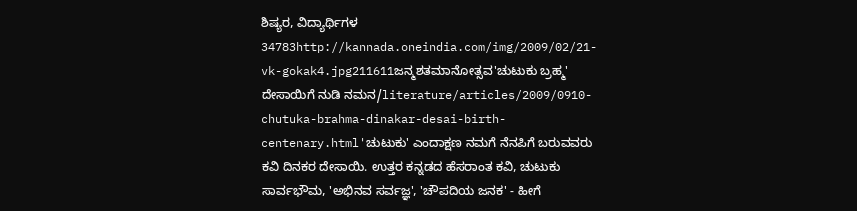ಶಿಷ್ಯರ, ವಿದ್ಯಾರ್ಥಿಗಳ 34783http://kannada.oneindia.com/img/2009/02/21-vk-gokak4.jpg211611ಜನ್ಮಶತಮಾನೋತ್ಸವ'ಚುಟುಕು ಬ್ರಹ್ಮ' ದೇಸಾಯಿಗೆ ನುಡಿ ನಮನ/literature/articles/2009/0910-chutuka-brahma-dinakar-desai-birth-centenary.html'ಚುಟುಕು' ಎಂದಾಕ್ಷಣ ನಮಗೆ ನೆನಪಿಗೆ ಬರುವವರು ಕವಿ ದಿನಕರ ದೇಸಾಯಿ. ಉತ್ತರ ಕನ್ನಡದ ಹೆಸರಾಂತ ಕವಿ, ಚುಟುಕು ಸಾರ್ವಭೌಮ, 'ಅಭಿನವ ಸರ್ವಜ್ಞ', 'ಚೌಪದಿಯ ಜನಕ' - ಹೀಗೆ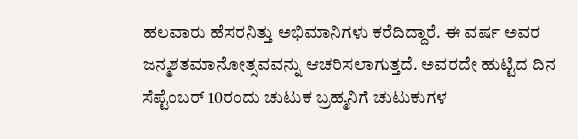ಹಲವಾರು ಹೆಸರನಿತ್ತು ಅಭಿಮಾನಿಗಳು ಕರೆದಿದ್ದಾರೆ. ಈ ವರ್ಷ ಅವರ ಜನ್ಮಶತಮಾನೋತ್ಸವವನ್ನು ಆಚರಿಸಲಾಗುತ್ತದೆ. ಅವರದೇ ಹುಟ್ಟಿದ ದಿನ ಸೆಪ್ಟೆಂಬರ್ 10ರಂದು ಚುಟುಕ ಬ್ರಹ್ಮನಿಗೆ ಚುಟುಕುಗಳ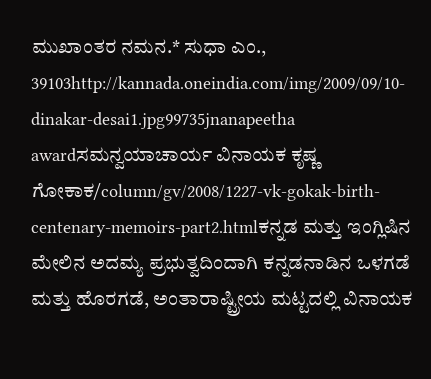ಮುಖಾಂತರ ನಮನ.* ಸುಧಾ ಎಂ., 39103http://kannada.oneindia.com/img/2009/09/10-dinakar-desai1.jpg99735jnanapeetha awardಸಮನ್ವಯಾಚಾರ್ಯ ವಿನಾಯಕ ಕೃಷ್ಣ ಗೋಕಾಕ/column/gv/2008/1227-vk-gokak-birth-centenary-memoirs-part2.htmlಕನ್ನಡ ಮತ್ತು ಇಂಗ್ಲಿಷಿನ ಮೇಲಿನ ಅದಮ್ಯ ಪ್ರಭುತ್ವದಿಂದಾಗಿ ಕನ್ನಡನಾಡಿನ ಒಳಗಡೆ ಮತ್ತು ಹೊರಗಡೆ, ಅಂತಾರಾಷ್ಟ್ರೀಯ ಮಟ್ಟದಲ್ಲಿ ವಿನಾಯಕ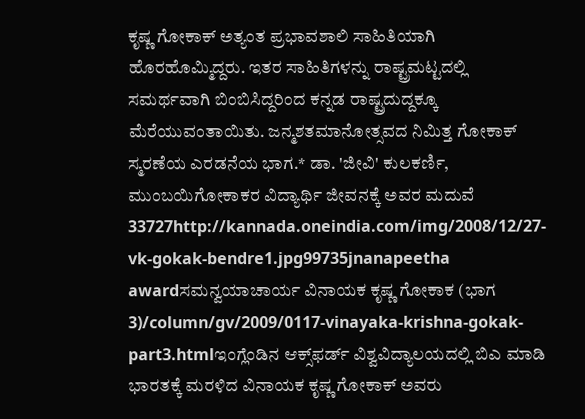ಕೃಷ್ಣ ಗೋಕಾಕ್ ಅತ್ಯಂತ ಪ್ರಭಾವಶಾಲಿ ಸಾಹಿತಿಯಾಗಿ ಹೊರಹೊಮ್ಮಿದ್ದರು. ಇತರ ಸಾಹಿತಿಗಳನ್ನು ರಾಷ್ಟ್ರಮಟ್ಟದಲ್ಲಿ ಸಮರ್ಥವಾಗಿ ಬಿಂಬಿಸಿದ್ದರಿಂದ ಕನ್ನಡ ರಾಷ್ಟ್ರದುದ್ದಕ್ಕೂ ಮೆರೆಯುವಂತಾಯಿತು. ಜನ್ಮಶತಮಾನೋತ್ಸವದ ನಿಮಿತ್ತ ಗೋಕಾಕ್ ಸ್ಮರಣೆಯ ಎರಡನೆಯ ಭಾಗ.* ಡಾ. 'ಜೀವಿ' ಕುಲಕರ್ಣಿ, ಮುಂಬಯಿಗೋಕಾಕರ ವಿದ್ಯಾರ್ಥಿ ಜೀವನಕ್ಕೆ ಅವರ ಮದುವೆ 33727http://kannada.oneindia.com/img/2008/12/27-vk-gokak-bendre1.jpg99735jnanapeetha awardಸಮನ್ವಯಾಚಾರ್ಯ ವಿನಾಯಕ ಕೃಷ್ಣ ಗೋಕಾಕ (ಭಾಗ 3)/column/gv/2009/0117-vinayaka-krishna-gokak-part3.htmlಇಂಗ್ಲೆಂಡಿನ ಆಕ್ಸ್‌ಫರ್ಡ್ ವಿಶ್ವವಿದ್ಯಾಲಯದಲ್ಲಿ ಬಿಎ ಮಾಡಿ ಭಾರತಕ್ಕೆ ಮರಳಿದ ವಿನಾಯಕ ಕೃಷ್ಣ ಗೋಕಾಕ್ ಅವರು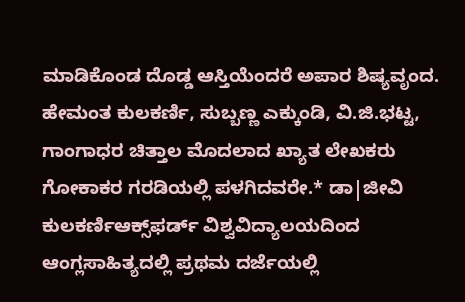ಮಾಡಿಕೊಂಡ ದೊಡ್ಡ ಆಸ್ತಿಯೆಂದರೆ ಅಪಾರ ಶಿಷ್ಯವೃಂದ. ಹೇಮಂತ ಕುಲಕರ್ಣಿ, ಸುಬ್ಬಣ್ಣ ಎಕ್ಕುಂಡಿ, ವಿ.ಜಿ.ಭಟ್ಟ, ಗಾಂಗಾಧರ ಚಿತ್ತಾಲ ಮೊದಲಾದ ಖ್ಯಾತ ಲೇಖಕರು ಗೋಕಾಕರ ಗರಡಿಯಲ್ಲಿ ಪಳಗಿದವರೇ.* ಡಾ|ಜೀವಿ ಕುಲಕರ್ಣಿಆಕ್ಸ್‌ಫರ್ಡ್ ವಿಶ್ವವಿದ್ಯಾಲಯದಿಂದ ಆಂಗ್ಲಸಾಹಿತ್ಯದಲ್ಲಿ ಪ್ರಥಮ ದರ್ಜೆಯಲ್ಲಿ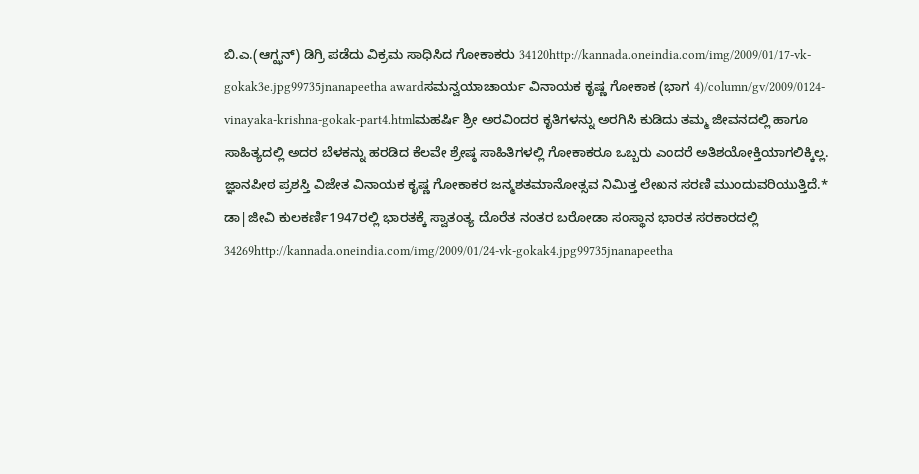ಬಿ.ಎ.(ಆಗ್ಝನ್) ಡಿಗ್ರಿ ಪಡೆದು ವಿಕ್ರಮ ಸಾಧಿಸಿದ ಗೋಕಾಕರು 34120http://kannada.oneindia.com/img/2009/01/17-vk-gokak3e.jpg99735jnanapeetha awardಸಮನ್ವಯಾಚಾರ್ಯ ವಿನಾಯಕ ಕೃಷ್ಣ ಗೋಕಾಕ (ಭಾಗ 4)/column/gv/2009/0124-vinayaka-krishna-gokak-part4.htmlಮಹರ್ಷಿ ಶ್ರೀ ಅರವಿಂದರ ಕೃತಿಗಳನ್ನು ಅರಗಿಸಿ ಕುಡಿದು ತಮ್ಮ ಜೀವನದಲ್ಲಿ ಹಾಗೂ ಸಾಹಿತ್ಯದಲ್ಲಿ ಅದರ ಬೆಳಕನ್ನು ಹರಡಿದ ಕೆಲವೇ ಶ್ರೇಷ್ಠ ಸಾಹಿತಿಗಳಲ್ಲಿ ಗೋಕಾಕರೂ ಒಬ್ಬರು ಎಂದರೆ ಅತಿಶಯೋಕ್ತಿಯಾಗಲಿಕ್ಕಿಲ್ಲ. ಜ್ಞಾನಪೀಠ ಪ್ರಶಸ್ತಿ ವಿಜೇತ ವಿನಾಯಕ ಕೃಷ್ಣ ಗೋಕಾಕರ ಜನ್ಮಶತಮಾನೋತ್ಸವ ನಿಮಿತ್ತ ಲೇಖನ ಸರಣಿ ಮುಂದುವರಿಯುತ್ತಿದೆ.* ಡಾ|ಜೀವಿ ಕುಲಕರ್ಣಿ1947ರಲ್ಲಿ ಭಾರತಕ್ಕೆ ಸ್ವಾತಂತ್ಯ ದೊರೆತ ನಂತರ ಬರೋಡಾ ಸಂಸ್ಥಾನ ಭಾರತ ಸರಕಾರದಲ್ಲಿ 34269http://kannada.oneindia.com/img/2009/01/24-vk-gokak4.jpg99735jnanapeetha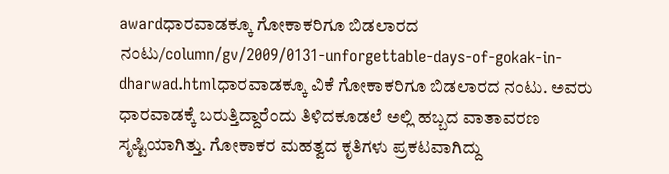awardಧಾರವಾಡಕ್ಕೂ ಗೋಕಾಕರಿಗೂ ಬಿಡಲಾರದ ನಂಟು/column/gv/2009/0131-unforgettable-days-of-gokak-in-dharwad.htmlಧಾರವಾಡಕ್ಕೂ ವಿಕೆ ಗೋಕಾಕರಿಗೂ ಬಿಡಲಾರದ ನಂಟು. ಅವರು ಧಾರವಾಡಕ್ಕೆ ಬರುತ್ತಿದ್ದಾರೆಂದು ತಿಳಿದಕೂಡಲೆ ಅಲ್ಲಿ ಹಬ್ಬದ ವಾತಾವರಣ ಸೃಷ್ಟಿಯಾಗಿತ್ತು. ಗೋಕಾಕರ ಮಹತ್ವದ ಕೃತಿಗಳು ಪ್ರಕಟವಾಗಿದ್ದು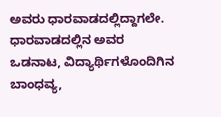ಅವರು ಧಾರವಾಡದಲ್ಲಿದ್ದಾಗಲೇ. ಧಾರವಾಡದಲ್ಲಿನ ಅವರ ಒಡನಾಟ, ವಿದ್ಯಾರ್ಥಿಗಳೊಂದಿಗಿನ ಬಾಂಧವ್ಯ,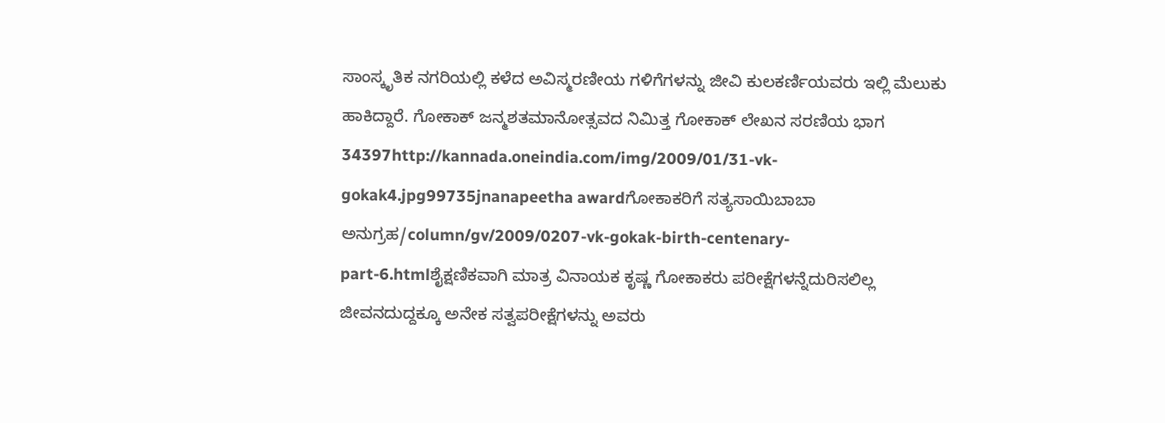ಸಾಂಸ್ಕೃತಿಕ ನಗರಿಯಲ್ಲಿ ಕಳೆದ ಅವಿಸ್ಮರಣೀಯ ಗಳಿಗೆಗಳನ್ನು ಜೀವಿ ಕುಲಕರ್ಣಿಯವರು ಇಲ್ಲಿ ಮೆಲುಕು ಹಾಕಿದ್ದಾರೆ. ಗೋಕಾಕ್ ಜನ್ಮಶತಮಾನೋತ್ಸವದ ನಿಮಿತ್ತ ಗೋಕಾಕ್ ಲೇಖನ ಸರಣಿಯ ಭಾಗ 34397http://kannada.oneindia.com/img/2009/01/31-vk-gokak4.jpg99735jnanapeetha awardಗೋಕಾಕರಿಗೆ ಸತ್ಯಸಾಯಿಬಾಬಾ ಅನುಗ್ರಹ/column/gv/2009/0207-vk-gokak-birth-centenary-part-6.htmlಶೈಕ್ಷಣಿಕವಾಗಿ ಮಾತ್ರ ವಿನಾಯಕ ಕೃಷ್ಣ ಗೋಕಾಕರು ಪರೀಕ್ಷೆಗಳನ್ನೆದುರಿಸಲಿಲ್ಲ ಜೀವನದುದ್ದಕ್ಕೂ ಅನೇಕ ಸತ್ವಪರೀಕ್ಷೆಗಳನ್ನು ಅವರು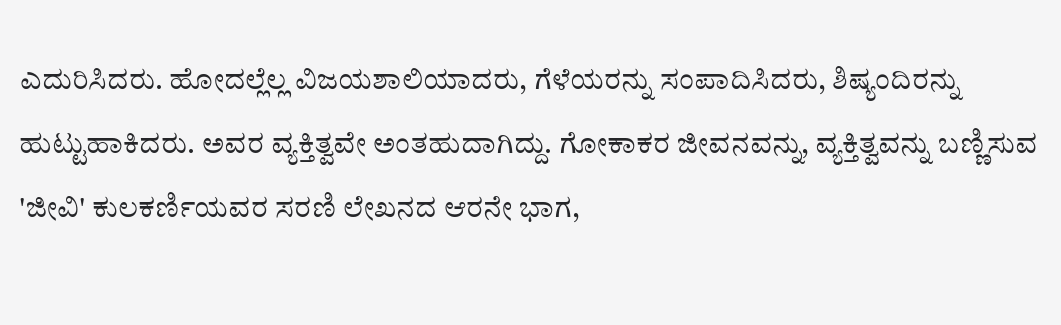ಎದುರಿಸಿದರು. ಹೋದಲ್ಲೆಲ್ಲ ವಿಜಯಶಾಲಿಯಾದರು, ಗೆಳೆಯರನ್ನು ಸಂಪಾದಿಸಿದರು, ಶಿಷ್ಯಂದಿರನ್ನು ಹುಟ್ಟುಹಾಕಿದರು. ಅವರ ವ್ಯಕ್ತಿತ್ವವೇ ಅಂತಹುದಾಗಿದ್ದು. ಗೋಕಾಕರ ಜೀವನವನ್ನು, ವ್ಯಕ್ತಿತ್ವವನ್ನು ಬಣ್ಣಿಸುವ 'ಜೀವಿ' ಕುಲಕರ್ಣಿಯವರ ಸರಣಿ ಲೇಖನದ ಆರನೇ ಭಾಗ,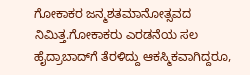ಗೋಕಾಕರ ಜನ್ಮಶತಮಾನೋತ್ಸವದ ನಿಮಿತ್ತ.ಗೋಕಾಕರು ಎರಡನೆಯ ಸಲ ಹೈದ್ರಾಬಾದ್‌ಗೆ ತೆರಳಿದ್ದು ಆಕಸ್ಮಿಕವಾಗಿದ್ದರೂ,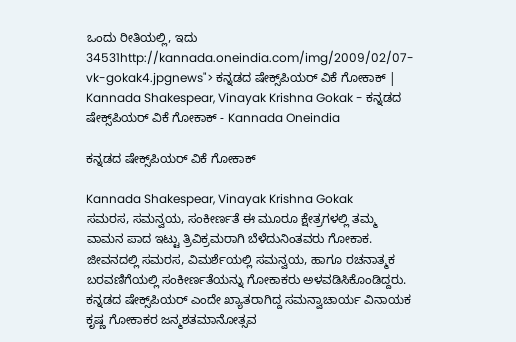ಒಂದು ರೀತಿಯಲ್ಲಿ, ಇದು 34531http://kannada.oneindia.com/img/2009/02/07-vk-gokak4.jpgnews"> ಕನ್ನಡದ ಷೇಕ್ಸ್‌ಪಿಯರ್ ವಿಕೆ ಗೋಕಾಕ್ | Kannada Shakespear, Vinayak Krishna Gokak - ಕನ್ನಡದ ಷೇಕ್ಸ್‌ಪಿಯರ್ ವಿಕೆ ಗೋಕಾಕ್ - Kannada Oneindia

ಕನ್ನಡದ ಷೇಕ್ಸ್‌ಪಿಯರ್ ವಿಕೆ ಗೋಕಾಕ್

Kannada Shakespear, Vinayak Krishna Gokak
ಸಮರಸ, ಸಮನ್ವಯ, ಸಂಕೀರ್ಣತೆ ಈ ಮೂರೂ ಕ್ಷೇತ್ರಗಳಲ್ಲಿ ತಮ್ಮ ವಾಮನ ಪಾದ ಇಟ್ಟು ತ್ರಿವಿಕ್ರಮರಾಗಿ ಬೆಳೆದುನಿಂತವರು ಗೋಕಾಕ. ಜೀವನದಲ್ಲಿ ಸಮರಸ, ವಿಮರ್ಶೆಯಲ್ಲಿ ಸಮನ್ವಯ, ಹಾಗೂ ರಚನಾತ್ಮಕ ಬರವಣಿಗೆಯಲ್ಲಿ ಸಂಕೀರ್ಣತೆಯನ್ನು ಗೋಕಾಕರು ಅಳವಡಿಸಿಕೊಂಡಿದ್ದರು. ಕನ್ನಡದ ಷೇಕ್ಸ್‌ಪಿಯರ್ ಎಂದೇ ಖ್ಯಾತರಾಗಿದ್ದ ಸಮನ್ವಾಚಾರ್ಯ ವಿನಾಯಕ ಕೃಷ್ಣ ಗೋಕಾಕರ ಜನ್ಮಶತಮಾನೋತ್ಸವ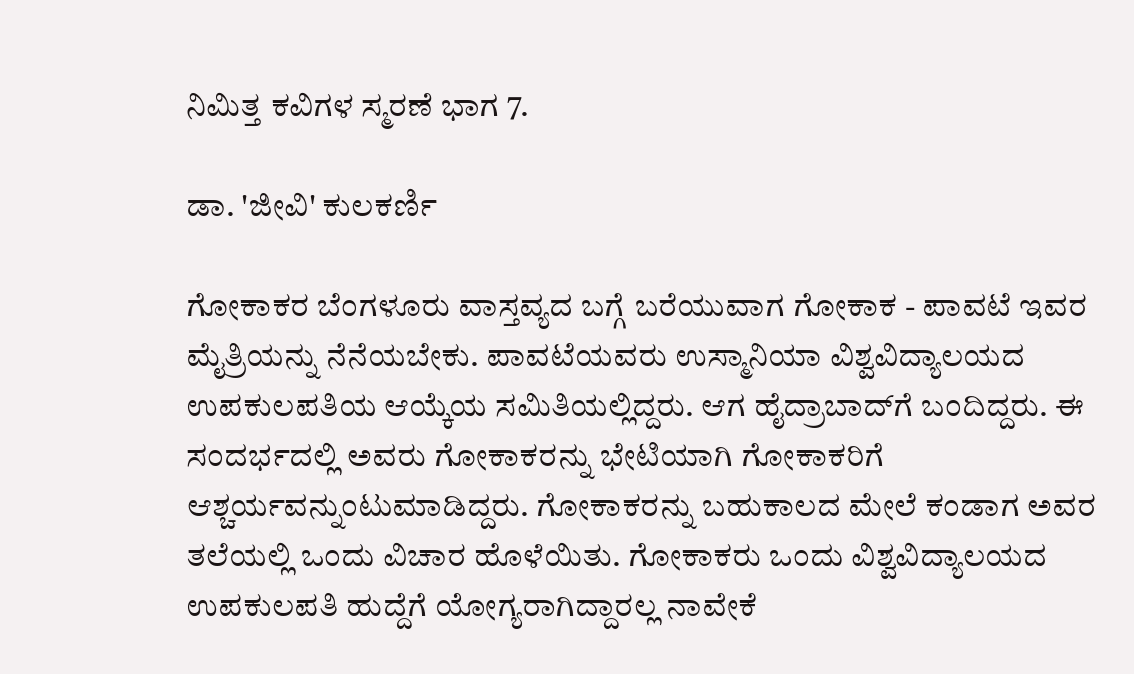ನಿಮಿತ್ತ ಕವಿಗಳ ಸ್ಮರಣೆ ಭಾಗ 7.

ಡಾ. 'ಜೀವಿ' ಕುಲಕರ್ಣಿ

ಗೋಕಾಕರ ಬೆಂಗಳೂರು ವಾಸ್ತವ್ಯದ ಬಗ್ಗೆ ಬರೆಯುವಾಗ ಗೋಕಾಕ - ಪಾವಟೆ ಇವರ ಮೈತ್ರಿಯನ್ನು ನೆನೆಯಬೇಕು. ಪಾವಟೆಯವರು ಉಸ್ಮಾನಿಯಾ ವಿಶ್ವವಿದ್ಯಾಲಯದ ಉಪಕುಲಪತಿಯ ಆಯ್ಕೆಯ ಸಮಿತಿಯಲ್ಲಿದ್ದರು. ಆಗ ಹೈದ್ರಾಬಾದ್‌ಗೆ ಬಂದಿದ್ದರು. ಈ ಸಂದರ್ಭದಲ್ಲಿ ಅವರು ಗೋಕಾಕರನ್ನು ಭೇಟಿಯಾಗಿ ಗೋಕಾಕರಿಗೆ ಆಶ್ಚರ್ಯವನ್ನುಂಟುಮಾಡಿದ್ದರು. ಗೋಕಾಕರನ್ನು ಬಹುಕಾಲದ ಮೇಲೆ ಕಂಡಾಗ ಅವರ ತಲೆಯಲ್ಲಿ ಒಂದು ವಿಚಾರ ಹೊಳೆಯಿತು. ಗೋಕಾಕರು ಒಂದು ವಿಶ್ವವಿದ್ಯಾಲಯದ ಉಪಕುಲಪತಿ ಹುದ್ದೆಗೆ ಯೋಗ್ಯರಾಗಿದ್ದಾರಲ್ಲ ನಾವೇಕೆ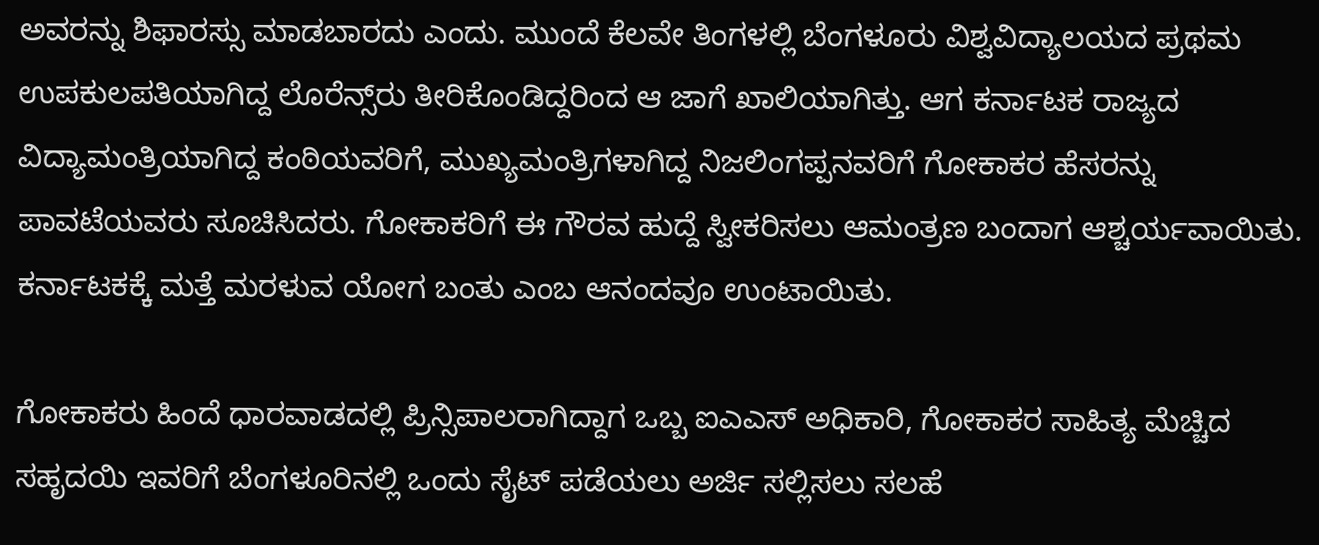ಅವರನ್ನು ಶಿಫಾರಸ್ಸು ಮಾಡಬಾರದು ಎಂದು. ಮುಂದೆ ಕೆಲವೇ ತಿಂಗಳಲ್ಲಿ ಬೆಂಗಳೂರು ವಿಶ್ವವಿದ್ಯಾಲಯದ ಪ್ರಥಮ ಉಪಕುಲಪತಿಯಾಗಿದ್ದ ಲೊರೆನ್ಸ್‌ರು ತೀರಿಕೊಂಡಿದ್ದರಿಂದ ಆ ಜಾಗೆ ಖಾಲಿಯಾಗಿತ್ತು. ಆಗ ಕರ್ನಾಟಕ ರಾಜ್ಯದ ವಿದ್ಯಾಮಂತ್ರಿಯಾಗಿದ್ದ ಕಂಠಿಯವರಿಗೆ, ಮುಖ್ಯಮಂತ್ರಿಗಳಾಗಿದ್ದ ನಿಜಲಿಂಗಪ್ಪನವರಿಗೆ ಗೋಕಾಕರ ಹೆಸರನ್ನು ಪಾವಟೆಯವರು ಸೂಚಿಸಿದರು. ಗೋಕಾಕರಿಗೆ ಈ ಗೌರವ ಹುದ್ದೆ ಸ್ವೀಕರಿಸಲು ಆಮಂತ್ರಣ ಬಂದಾಗ ಆಶ್ಚರ್ಯವಾಯಿತು. ಕರ್ನಾಟಕಕ್ಕೆ ಮತ್ತೆ ಮರಳುವ ಯೋಗ ಬಂತು ಎಂಬ ಆನಂದವೂ ಉಂಟಾಯಿತು.

ಗೋಕಾಕರು ಹಿಂದೆ ಧಾರವಾಡದಲ್ಲಿ ಪ್ರಿನ್ಸಿಪಾಲರಾಗಿದ್ದಾಗ ಒಬ್ಬ ಐಎಎಸ್ ಅಧಿಕಾರಿ, ಗೋಕಾಕರ ಸಾಹಿತ್ಯ ಮೆಚ್ಚಿದ ಸಹೃದಯಿ ಇವರಿಗೆ ಬೆಂಗಳೂರಿನಲ್ಲಿ ಒಂದು ಸೈಟ್ ಪಡೆಯಲು ಅರ್ಜಿ ಸಲ್ಲಿಸಲು ಸಲಹೆ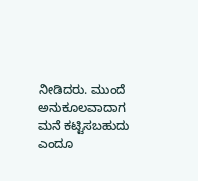ನೀಡಿದರು. ಮುಂದೆ ಅನುಕೂಲವಾದಾಗ ಮನೆ ಕಟ್ಟಿಸಬಹುದು ಎಂದೂ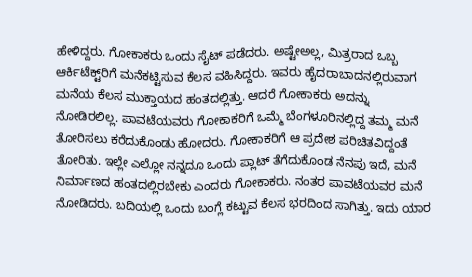ಹೇಳಿದ್ದರು. ಗೋಕಾಕರು ಒಂದು ಸೈಟ್ ಪಡೆದರು. ಅಷ್ಟೇಅಲ್ಲ, ಮಿತ್ರರಾದ ಒಬ್ಬ ಆರ್ಕಿಟೆಕ್ಟ್‌ರಿಗೆ ಮನೆಕಟ್ಟಿಸುವ ಕೆಲಸ ವಹಿಸಿದ್ದರು. ಇವರು ಹೈದರಾಬಾದನಲ್ಲಿರುವಾಗ ಮನೆಯ ಕೆಲಸ ಮುಕ್ತಾಯದ ಹಂತದಲ್ಲಿತ್ತು. ಆದರೆ ಗೋಕಾಕರು ಅದನ್ನು ನೋಡಿರಲಿಲ್ಲ. ಪಾವಟೆಯವರು ಗೋಕಾಕರಿಗೆ ಒಮ್ಮೆ ಬೆಂಗಳೂರಿನಲ್ಲಿದ್ದ ತಮ್ಮ ಮನೆ ತೋರಿಸಲು ಕರೆದುಕೊಂಡು ಹೋದರು. ಗೋಕಾಕರಿಗೆ ಆ ಪ್ರದೇಶ ಪರಿಚಿತವಿದ್ದಂತೆ ತೋರಿತು. ಇಲ್ಲೇ ಎಲ್ಲೋ ನನ್ನದೂ ಒಂದು ಪ್ಲಾಟ್ ತೆಗೆದುಕೊಂಡ ನೆನಪು ಇದೆ, ಮನೆ ನಿರ್ಮಾಣದ ಹಂತದಲ್ಲಿರಬೇಕು ಎಂದರು ಗೋಕಾಕರು. ನಂತರ ಪಾವಟೆಯವರ ಮನೆ ನೋಡಿದರು. ಬದಿಯಲ್ಲಿ ಒಂದು ಬಂಗ್ಲೆ ಕಟ್ಟುವ ಕೆಲಸ ಭರದಿಂದ ಸಾಗಿತ್ತು. ಇದು ಯಾರ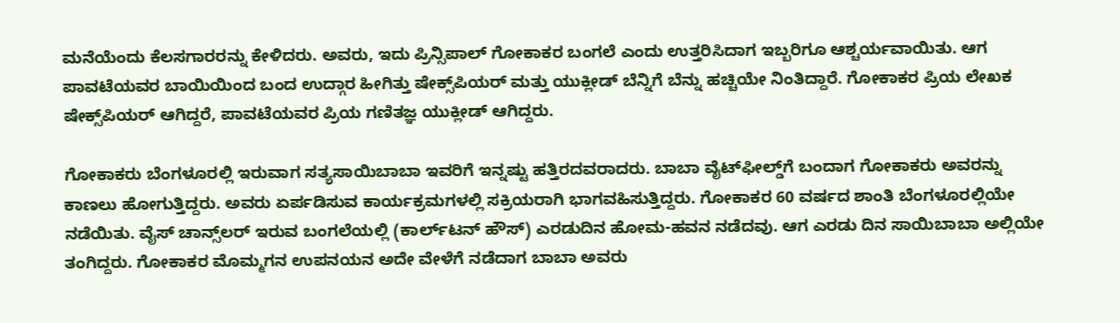ಮನೆಯೆಂದು ಕೆಲಸಗಾರರನ್ನು ಕೇಳಿದರು. ಅವರು, ಇದು ಪ್ರಿನ್ಸಿಪಾಲ್ ಗೋಕಾಕರ ಬಂಗಲೆ ಎಂದು ಉತ್ತರಿಸಿದಾಗ ಇಬ್ಬರಿಗೂ ಆಶ್ಚರ್ಯವಾಯಿತು. ಆಗ ಪಾವಟೆಯವರ ಬಾಯಿಯಿಂದ ಬಂದ ಉದ್ಗಾರ ಹೀಗಿತ್ತು ಷೇಕ್ಸ್‌ಪಿಯರ್ ಮತ್ತು ಯುಕ್ಲೀಡ್ ಬೆನ್ನಿಗೆ ಬೆನ್ನು ಹಚ್ಚಿಯೇ ನಿಂತಿದ್ದಾರೆ. ಗೋಕಾಕರ ಪ್ರಿಯ ಲೇಖಕ ಷೇಕ್ಸ್‌ಪಿಯರ್ ಆಗಿದ್ದರೆ, ಪಾವಟೆಯವರ ಪ್ರಿಯ ಗಣಿತಜ್ಞ ಯುಕ್ಲೀಡ್ ಆಗಿದ್ದರು.

ಗೋಕಾಕರು ಬೆಂಗಳೂರಲ್ಲಿ ಇರುವಾಗ ಸತ್ಯಸಾಯಿಬಾಬಾ ಇವರಿಗೆ ಇನ್ನಷ್ಟು ಹತ್ತಿರದವರಾದರು. ಬಾಬಾ ವೈಟ್‌ಫೀಲ್ಡ್‌ಗೆ ಬಂದಾಗ ಗೋಕಾಕರು ಅವರನ್ನು ಕಾಣಲು ಹೋಗುತ್ತಿದ್ದರು. ಅವರು ಏರ್ಪಡಿಸುವ ಕಾರ್ಯಕ್ರಮಗಳಲ್ಲಿ ಸಕ್ರಿಯರಾಗಿ ಭಾಗವಹಿಸುತ್ತಿದ್ದರು. ಗೋಕಾಕರ 60 ವರ್ಷದ ಶಾಂತಿ ಬೆಂಗಳೂರಲ್ಲಿಯೇ ನಡೆಯಿತು. ವೈಸ್ ಚಾನ್ಸ್‌ಲರ್ ಇರುವ ಬಂಗಲೆಯಲ್ಲಿ (ಕಾರ್ಲ್‌ಟನ್ ಹೌಸ್) ಎರಡುದಿನ ಹೋಮ-ಹವನ ನಡೆದವು. ಆಗ ಎರಡು ದಿನ ಸಾಯಿಬಾಬಾ ಅಲ್ಲಿಯೇ ತಂಗಿದ್ದರು. ಗೋಕಾಕರ ಮೊಮ್ಮಗನ ಉಪನಯನ ಅದೇ ವೇಳೆಗೆ ನಡೆದಾಗ ಬಾಬಾ ಅವರು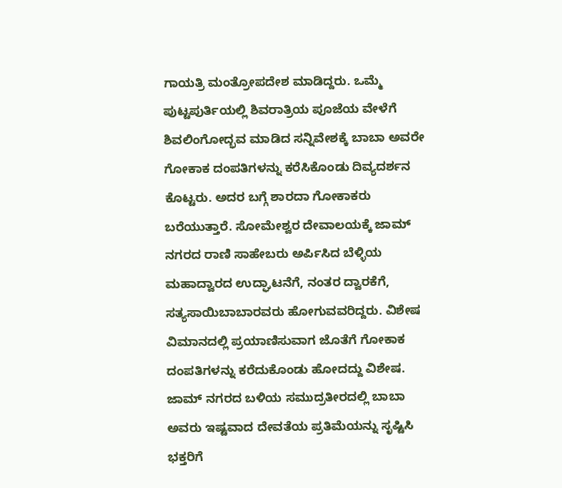ಗಾಯತ್ರಿ ಮಂತ್ರೋಪದೇಶ ಮಾಡಿದ್ದರು. ಒಮ್ಮೆ ಪುಟ್ಟಪುರ್ತಿಯಲ್ಲಿ ಶಿವರಾತ್ರಿಯ ಪೂಜೆಯ ವೇಳೆಗೆ ಶಿವಲಿಂಗೋದ್ಭವ ಮಾಡಿದ ಸನ್ನಿವೇಶಕ್ಕೆ ಬಾಬಾ ಅವರೇ ಗೋಕಾಕ ದಂಪತಿಗಳನ್ನು ಕರೆಸಿಕೊಂಡು ದಿವ್ಯದರ್ಶನ ಕೊಟ್ಟರು. ಅದರ ಬಗ್ಗೆ ಶಾರದಾ ಗೋಕಾಕರು ಬರೆಯುತ್ತಾರೆ. ಸೋಮೇಶ್ವರ ದೇವಾಲಯಕ್ಕೆ ಜಾಮ್ ನಗರದ ರಾಣಿ ಸಾಹೇಬರು ಅರ್ಪಿಸಿದ ಬೆಳ್ಳಿಯ ಮಹಾದ್ವಾರದ ಉದ್ಘಾಟನೆಗೆ, ನಂತರ ದ್ವಾರಕೆಗೆ, ಸತ್ಯಸಾಯಿಬಾಬಾರವರು ಹೋಗುವವರಿದ್ದರು. ವಿಶೇಷ ವಿಮಾನದಲ್ಲಿ ಪ್ರಯಾಣಿಸುವಾಗ ಜೊತೆಗೆ ಗೋಕಾಕ ದಂಪತಿಗಳನ್ನು ಕರೆದುಕೊಂಡು ಹೋದದ್ದು ವಿಶೇಷ. ಜಾಮ್ ನಗರದ ಬಳಿಯ ಸಮುದ್ರತೀರದಲ್ಲಿ ಬಾಬಾ ಅವರು ಇಷ್ಟವಾದ ದೇವತೆಯ ಪ್ರತಿಮೆಯನ್ನು ಸೃಷ್ಟಿಸಿ ಭಕ್ತರಿಗೆ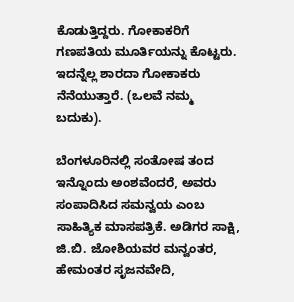ಕೊಡುತ್ತಿದ್ದರು. ಗೋಕಾಕರಿಗೆ ಗಣಪತಿಯ ಮೂರ್ತಿಯನ್ನು ಕೊಟ್ಟರು. ಇದನ್ನೆಲ್ಲ ಶಾರದಾ ಗೋಕಾಕರು ನೆನೆಯುತ್ತಾರೆ. (ಒಲವೆ ನಮ್ಮ ಬದುಕು).

ಬೆಂಗಳೂರಿನಲ್ಲಿ ಸಂತೋಷ ತಂದ ಇನ್ನೊಂದು ಅಂಶವೆಂದರೆ, ಅವರು ಸಂಪಾದಿಸಿದ ಸಮನ್ವಯ ಎಂಬ ಸಾಹಿತ್ಯಿಕ ಮಾಸಪತ್ರಿಕೆ. ಅಡಿಗರ ಸಾಕ್ಷಿ, ಜಿ.ಬಿ. ಜೋಶಿಯವರ ಮನ್ವಂತರ, ಹೇಮಂತರ ಸೃಜನವೇದಿ,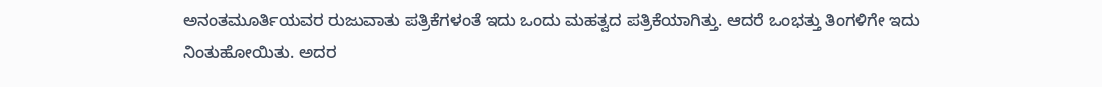ಅನಂತಮೂರ್ತಿಯವರ ರುಜುವಾತು ಪತ್ರಿಕೆಗಳಂತೆ ಇದು ಒಂದು ಮಹತ್ವದ ಪತ್ರಿಕೆಯಾಗಿತ್ತು. ಆದರೆ ಒಂಭತ್ತು ತಿಂಗಳಿಗೇ ಇದು ನಿಂತುಹೋಯಿತು. ಅದರ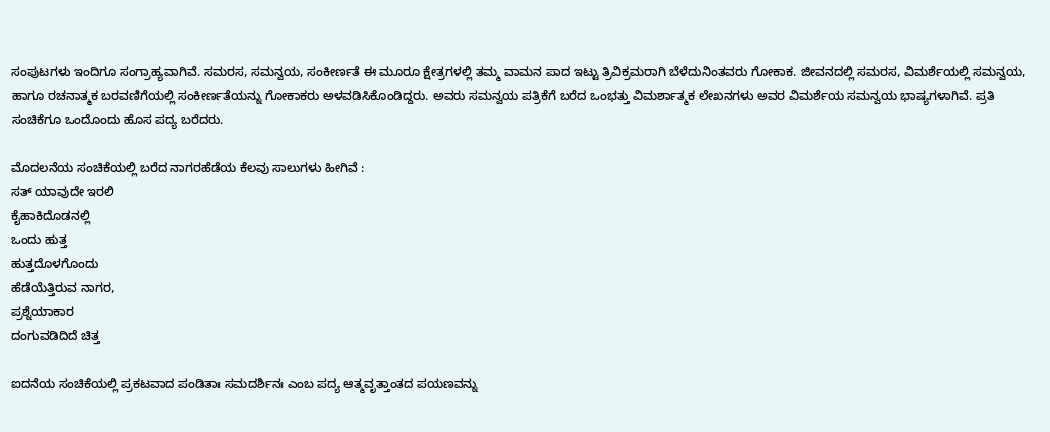ಸಂಪುಟಗಳು ಇಂದಿಗೂ ಸಂಗ್ರಾಹ್ಯವಾಗಿವೆ. ಸಮರಸ, ಸಮನ್ವಯ, ಸಂಕೀರ್ಣತೆ ಈ ಮೂರೂ ಕ್ಷೇತ್ರಗಳಲ್ಲಿ ತಮ್ಮ ವಾಮನ ಪಾದ ಇಟ್ಟು ತ್ರಿವಿಕ್ರಮರಾಗಿ ಬೆಳೆದುನಿಂತವರು ಗೋಕಾಕ. ಜೀವನದಲ್ಲಿ ಸಮರಸ, ವಿಮರ್ಶೆಯಲ್ಲಿ ಸಮನ್ವಯ, ಹಾಗೂ ರಚನಾತ್ಮಕ ಬರವಣಿಗೆಯಲ್ಲಿ ಸಂಕೀರ್ಣತೆಯನ್ನು ಗೋಕಾಕರು ಅಳವಡಿಸಿಕೊಂಡಿದ್ದರು. ಅವರು ಸಮನ್ವಯ ಪತ್ರಿಕೆಗೆ ಬರೆದ ಒಂಭತ್ತು ವಿಮರ್ಶಾತ್ಮಕ ಲೇಖನಗಳು ಅವರ ವಿಮರ್ಶೆಯ ಸಮನ್ವಯ ಭಾಷ್ಯಗಳಾಗಿವೆ. ಪ್ರತಿ ಸಂಚಿಕೆಗೂ ಒಂದೊಂದು ಹೊಸ ಪದ್ಯ ಬರೆದರು.

ಮೊದಲನೆಯ ಸಂಚಿಕೆಯಲ್ಲಿ ಬರೆದ ನಾಗರಹೆಡೆಯ ಕೆಲವು ಸಾಲುಗಳು ಹೀಗಿವೆ :
ಸತ್ ಯಾವುದೇ ಇರಲಿ
ಕೈಹಾಕಿದೊಡನಲ್ಲಿ
ಒಂದು ಹುತ್ತ
ಹುತ್ತದೊಳಗೊಂದು
ಹೆಡೆಯೆತ್ತಿರುವ ನಾಗರ,
ಪ್ರಶ್ನೆಯಾಕಾರ
ದಂಗುವಡಿದಿದೆ ಚಿತ್ತ

ಐದನೆಯ ಸಂಚಿಕೆಯಲ್ಲಿ ಪ್ರಕಟವಾದ ಪಂಡಿತಾಃ ಸಮದರ್ಶಿನಃ ಎಂಬ ಪದ್ಯ ಆತ್ಮವೃತ್ತಾಂತದ ಪಯಣವನ್ನು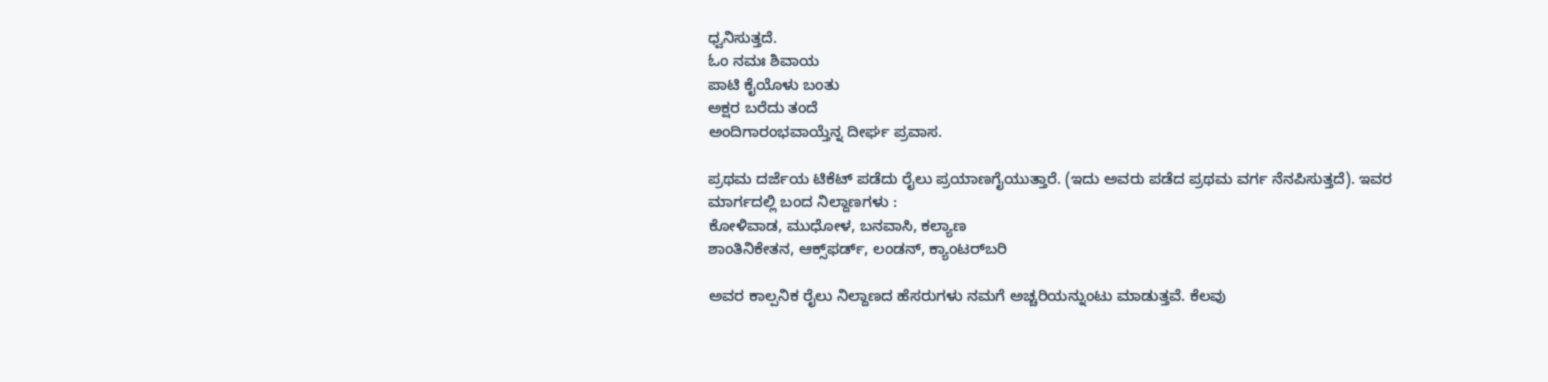ಧ್ವನಿಸುತ್ತದೆ.
ಓಂ ನಮಃ ಶಿವಾಯ
ಪಾಟಿ ಕೈಯೊಳು ಬಂತು
ಅಕ್ಷರ ಬರೆದು ತಂದೆ
ಅಂದಿಗಾರಂಭವಾಯ್ತೆನ್ನ ದೀರ್ಘ ಪ್ರವಾಸ.

ಪ್ರಥಮ ದರ್ಜೆಯ ಟಿಕೆಟ್ ಪಡೆದು ರೈಲು ಪ್ರಯಾಣಗೈಯುತ್ತಾರೆ. (ಇದು ಅವರು ಪಡೆದ ಪ್ರಥಮ ವರ್ಗ ನೆನಪಿಸುತ್ತದೆ). ಇವರ ಮಾರ್ಗದಲ್ಲಿ ಬಂದ ನಿಲ್ದಾಣಗಳು :
ಕೋಳಿವಾಡ, ಮುಧೋಳ, ಬನವಾಸಿ, ಕಲ್ಯಾಣ
ಶಾಂತಿನಿಕೇತನ, ಆಕ್ಸ್‌ಫರ್ಡ್, ಲಂಡನ್, ಕ್ಯಾಂಟರ್‌ಬರಿ

ಅವರ ಕಾಲ್ಪನಿಕ ರೈಲು ನಿಲ್ದಾಣದ ಹೆಸರುಗಳು ನಮಗೆ ಅಚ್ಚರಿಯನ್ನುಂಟು ಮಾಡುತ್ತವೆ. ಕೆಲವು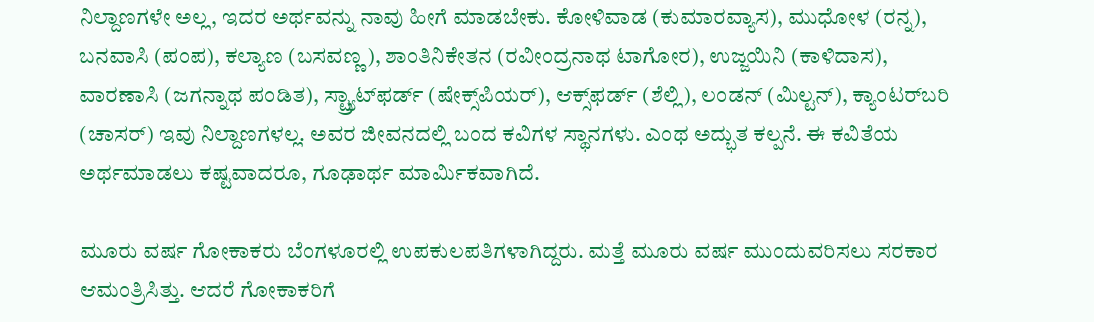ನಿಲ್ದಾಣಗಳೇ ಅಲ್ಲ, ಇದರ ಅರ್ಥವನ್ನು ನಾವು ಹೀಗೆ ಮಾಡಬೇಕು. ಕೋಳಿವಾಡ (ಕುಮಾರವ್ಯಾಸ), ಮುಧೋಳ (ರನ್ನ), ಬನವಾಸಿ (ಪಂಪ), ಕಲ್ಯಾಣ (ಬಸವಣ್ಣ), ಶಾಂತಿನಿಕೇತನ (ರವೀಂದ್ರನಾಥ ಟಾಗೋರ), ಉಜ್ಜಯಿನಿ (ಕಾಳಿದಾಸ), ವಾರಣಾಸಿ (ಜಗನ್ನಾಥ ಪಂಡಿತ), ಸ್ಟ್ರ್ಯಾಟ್‌ಫರ್ಡ್ (ಷೇಕ್ಸ್‌ಪಿಯರ್), ಆಕ್ಸ್‌ಫರ್ಡ್ (ಶೆಲ್ಲಿ), ಲಂಡನ್ (ಮಿಲ್ಟನ್), ಕ್ಯಾಂಟರ್‌ಬರಿ (ಚಾಸರ್) ಇವು ನಿಲ್ದಾಣಗಳಲ್ಲ. ಅವರ ಜೀವನದಲ್ಲಿ ಬಂದ ಕವಿಗಳ ಸ್ಥಾನಗಳು. ಎಂಥ ಅದ್ಭುತ ಕಲ್ಪನೆ. ಈ ಕವಿತೆಯ ಅರ್ಥಮಾಡಲು ಕಷ್ಟವಾದರೂ, ಗೂಢಾರ್ಥ ಮಾರ್ಮಿಕವಾಗಿದೆ.

ಮೂರು ವರ್ಷ ಗೋಕಾಕರು ಬೆಂಗಳೂರಲ್ಲಿ ಉಪಕುಲಪತಿಗಳಾಗಿದ್ದರು. ಮತ್ತೆ ಮೂರು ವರ್ಷ ಮುಂದುವರಿಸಲು ಸರಕಾರ ಆಮಂತ್ರಿಸಿತ್ತು. ಆದರೆ ಗೋಕಾಕರಿಗೆ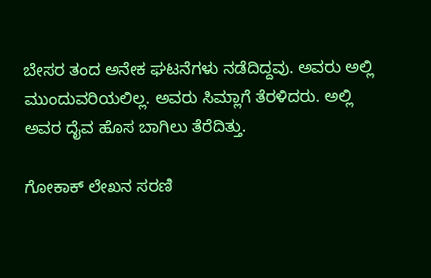ಬೇಸರ ತಂದ ಅನೇಕ ಘಟನೆಗಳು ನಡೆದಿದ್ದವು. ಅವರು ಅಲ್ಲಿ ಮುಂದುವರಿಯಲಿಲ್ಲ. ಅವರು ಸಿಮ್ಲಾಗೆ ತೆರಳಿದರು. ಅಲ್ಲಿ ಅವರ ದೈವ ಹೊಸ ಬಾಗಿಲು ತೆರೆದಿತ್ತು.

ಗೋಕಾಕ್ ಲೇಖನ ಸರಣಿ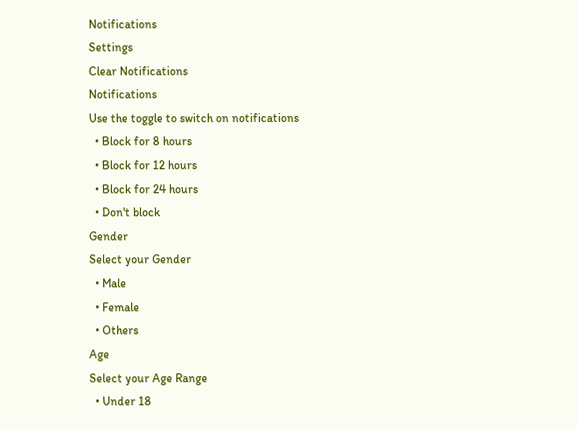Notifications
Settings
Clear Notifications
Notifications
Use the toggle to switch on notifications
  • Block for 8 hours
  • Block for 12 hours
  • Block for 24 hours
  • Don't block
Gender
Select your Gender
  • Male
  • Female
  • Others
Age
Select your Age Range
  • Under 18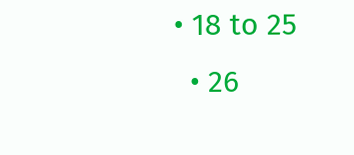• 18 to 25
  • 26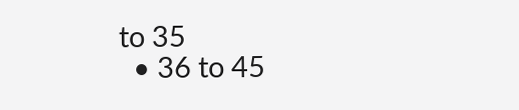to 35
  • 36 to 45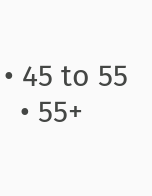• 45 to 55
  • 55+